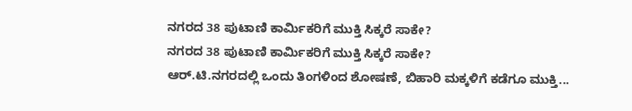ನಗರದ 38 ಪುಟಾಣಿ ಕಾರ್ಮಿಕರಿಗೆ ಮುಕ್ತಿ ಸಿಕ್ಕರೆ ಸಾಕೇ?
ನಗರದ 38 ಪುಟಾಣಿ ಕಾರ್ಮಿಕರಿಗೆ ಮುಕ್ತಿ ಸಿಕ್ಕರೆ ಸಾಕೇ?
ಆರ್.ಟಿ.ನಗರದಲ್ಲಿ ಒಂದು ತಿಂಗಳಿಂದ ಶೋಷಣೆ, ಬಿಹಾರಿ ಮಕ್ಕಳಿಗೆ ಕಡೆಗೂ ಮುಕ್ತಿ...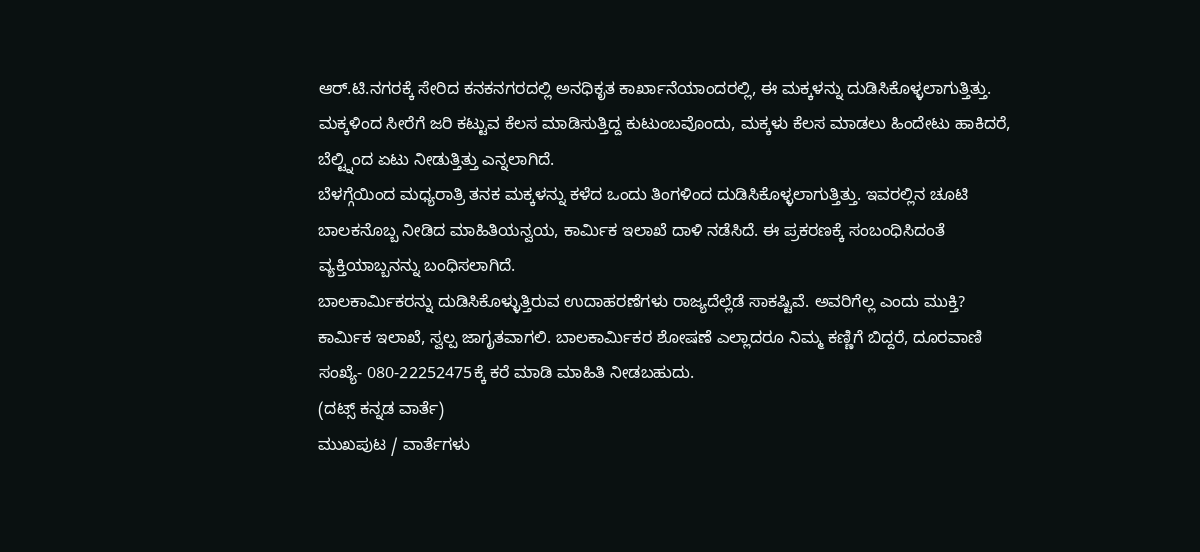ಆರ್.ಟಿ.ನಗರಕ್ಕೆ ಸೇರಿದ ಕನಕನಗರದಲ್ಲಿ ಅನಧಿಕೃತ ಕಾರ್ಖಾನೆಯಾಂದರಲ್ಲಿ, ಈ ಮಕ್ಕಳನ್ನು ದುಡಿಸಿಕೊಳ್ಳಲಾಗುತ್ತಿತ್ತು. ಮಕ್ಕಳಿಂದ ಸೀರೆಗೆ ಜರಿ ಕಟ್ಟುವ ಕೆಲಸ ಮಾಡಿಸುತ್ತಿದ್ದ ಕುಟುಂಬವೊಂದು, ಮಕ್ಕಳು ಕೆಲಸ ಮಾಡಲು ಹಿಂದೇಟು ಹಾಕಿದರೆ, ಬೆಲ್ಟ್ನಿಂದ ಏಟು ನೀಡುತ್ತಿತ್ತು ಎನ್ನಲಾಗಿದೆ.
ಬೆಳಗ್ಗೆಯಿಂದ ಮಧ್ಯರಾತ್ರಿ ತನಕ ಮಕ್ಕಳನ್ನು ಕಳೆದ ಒಂದು ತಿಂಗಳಿಂದ ದುಡಿಸಿಕೊಳ್ಳಲಾಗುತ್ತಿತ್ತು. ಇವರಲ್ಲಿನ ಚೂಟಿ ಬಾಲಕನೊಬ್ಬ ನೀಡಿದ ಮಾಹಿತಿಯನ್ವಯ, ಕಾರ್ಮಿಕ ಇಲಾಖೆ ದಾಳಿ ನಡೆಸಿದೆ. ಈ ಪ್ರಕರಣಕ್ಕೆ ಸಂಬಂಧಿಸಿದಂತೆ ವ್ಯಕ್ತಿಯಾಬ್ಬನನ್ನು ಬಂಧಿಸಲಾಗಿದೆ.
ಬಾಲಕಾರ್ಮಿಕರನ್ನು ದುಡಿಸಿಕೊಳ್ಳುತ್ತಿರುವ ಉದಾಹರಣೆಗಳು ರಾಜ್ಯದೆಲ್ಲೆಡೆ ಸಾಕಷ್ಟಿವೆ. ಅವರಿಗೆಲ್ಲ ಎಂದು ಮುಕ್ತಿ? ಕಾರ್ಮಿಕ ಇಲಾಖೆ, ಸ್ವಲ್ಪ ಜಾಗೃತವಾಗಲಿ. ಬಾಲಕಾರ್ಮಿಕರ ಶೋಷಣೆ ಎಲ್ಲಾದರೂ ನಿಮ್ಮ ಕಣ್ಣಿಗೆ ಬಿದ್ದರೆ, ದೂರವಾಣಿ ಸಂಖ್ಯೆ- 080-22252475ಕ್ಕೆ ಕರೆ ಮಾಡಿ ಮಾಹಿತಿ ನೀಡಬಹುದು.
(ದಟ್ಸ್ ಕನ್ನಡ ವಾರ್ತೆ)
ಮುಖಪುಟ / ವಾರ್ತೆಗಳು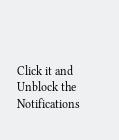Click it and Unblock the Notifications